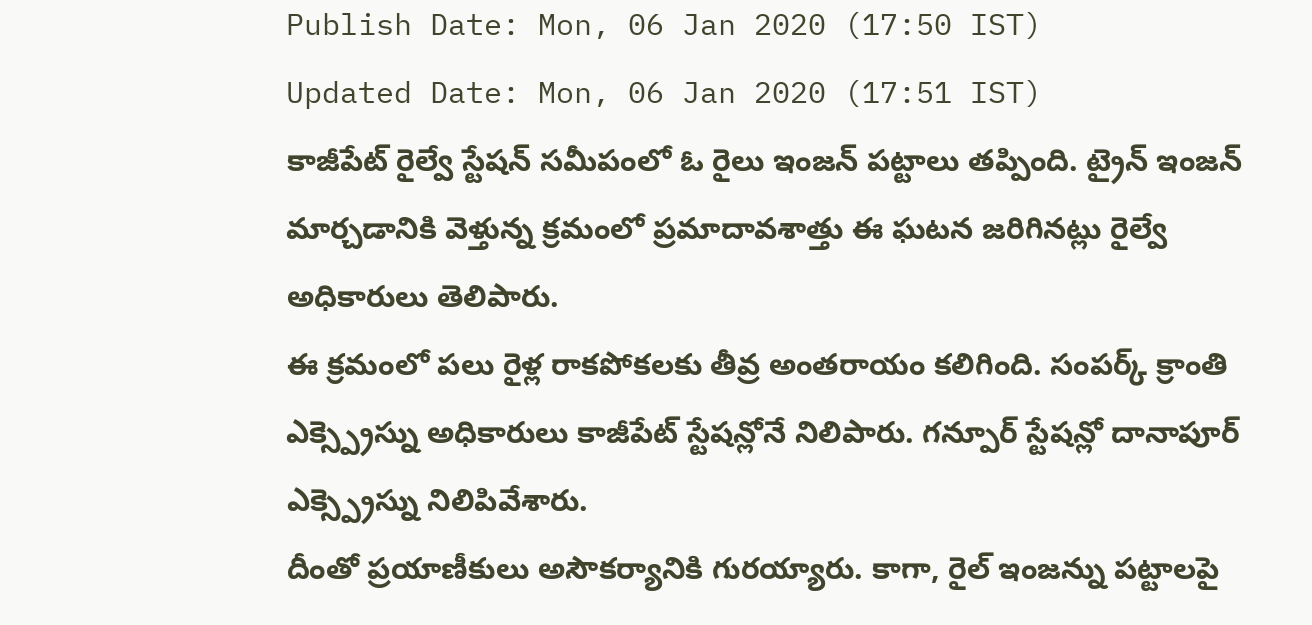Publish Date: Mon, 06 Jan 2020 (17:50 IST)
Updated Date: Mon, 06 Jan 2020 (17:51 IST)
కాజీపేట్ రైల్వే స్టేషన్ సమీపంలో ఓ రైలు ఇంజన్ పట్టాలు తప్పింది. ట్రైన్ ఇంజన్ మార్చడానికి వెళ్తున్న క్రమంలో ప్రమాదావశాత్తు ఈ ఘటన జరిగినట్లు రైల్వే అధికారులు తెలిపారు.
ఈ క్రమంలో పలు రైళ్ల రాకపోకలకు తీవ్ర అంతరాయం కలిగింది. సంపర్క్ క్రాంతి ఎక్స్ప్రెస్ను అధికారులు కాజీపేట్ స్టేషన్లోనే నిలిపారు. గన్పూర్ స్టేషన్లో దానాపూర్ ఎక్స్ప్రెస్ను నిలిపివేశారు.
దీంతో ప్రయాణీకులు అసౌకర్యానికి గురయ్యారు. కాగా, రైల్ ఇంజన్ను పట్టాలపై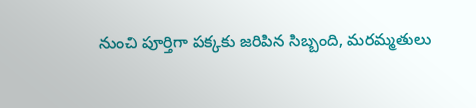నుంచి పూర్తిగా పక్కకు జరిపిన సిబ్బంది, మరమ్మతులు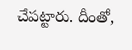చేపట్టారు. దీంతో,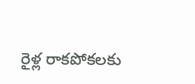రైళ్ల రాకపోకలకు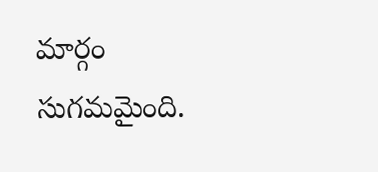మార్గం సుగమమైంది.